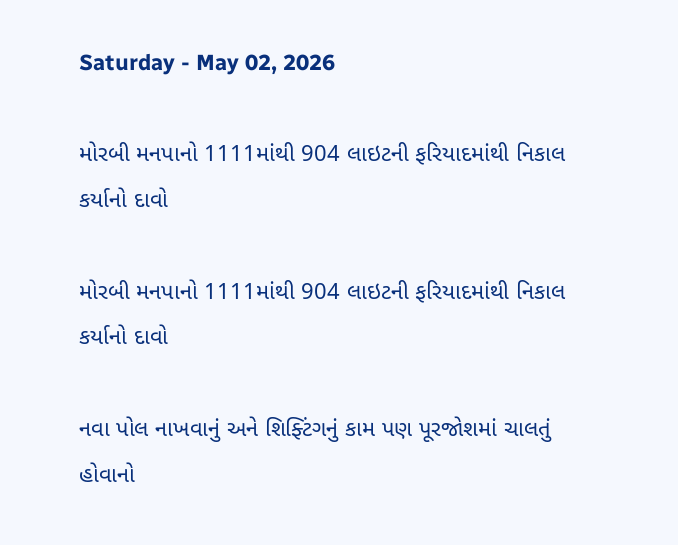Saturday - May 02, 2026

મોરબી મનપાનો 1111માંથી 904 લાઇટની ફરિયાદમાંથી નિકાલ કર્યાનો દાવો

મોરબી મનપાનો 1111માંથી 904 લાઇટની ફરિયાદમાંથી નિકાલ કર્યાનો દાવો

નવા પોલ નાખવાનું અને શિફ્ટિંગનું કામ પણ પૂરજોશમાં ચાલતું હોવાનો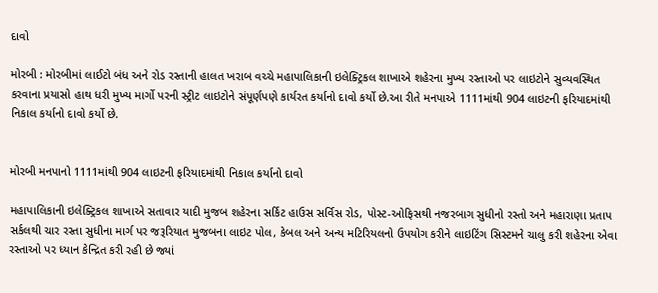દાવો

મોરબી : મોરબીમાં લાઈટો બંધ અને રોડ રસ્તાની હાલત ખરાબ વચ્ચે મહાપાલિકાની ઇલેક્ટ્રિકલ શાખાએ શહેરના મુખ્ય રસ્તાઓ પર લાઇટોને સુવ્યવસ્થિત કરવાના પ્રયાસો હાથ ધરી મુખ્ય માર્ગો પરની સ્ટ્રીટ લાઇટોને સંપૂર્ણપણે કાર્યરત કર્યાનો દાવો કર્યો છે.આ રીતે મનપાએ 1111માંથી 904 લાઇટની ફરિયાદમાંથી નિકાલ કર્યાનો દાવો કર્યો છે.


મોરબી મનપાનો 1111માંથી 904 લાઇટની ફરિયાદમાંથી નિકાલ કર્યાનો દાવો

મહાપાલિકાની ઇલેક્ટ્રિકલ શાખાએ સતાવાર યાદી મુજબ શહેરના સર્કિટ હાઉસ સર્વિસ રોડ, પોસ્ટ-ઓફિસથી નજરબાગ સુધીનો રસ્તો અને મહારાણા પ્રતાપ સર્કલથી ચાર રસ્તા સુધીના માર્ગ પર જરૂરિયાત મુજબના લાઇટ પોલ, કેબલ અને અન્ય મટિરિયલનો ઉપયોગ કરીને લાઇટિંગ સિસ્ટમને ચાલુ કરી શહેરના એવા રસ્તાઓ પર ધ્યાન કેન્દ્રિત કરી રહી છે જ્યાં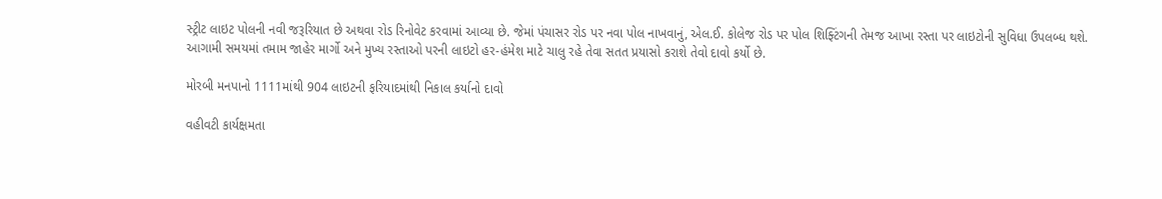સ્ટ્રીટ લાઇટ પોલની નવી જરૂરિયાત છે અથવા રોડ રિનોવેટ કરવામાં આવ્યા છે. જેમાં પંચાસર રોડ પર નવા પોલ નાખવાનું, એલ.ઈ. કોલેજ રોડ પર પોલ શિફ્ટિંગની તેમજ આખા રસ્તા પર લાઇટોની સુવિધા ઉપલબ્ધ થશે. આગામી સમયમાં તમામ જાહેર માર્ગો અને મુખ્ય રસ્તાઓ પરની લાઇટો હર-હંમેશ માટે ચાલુ રહે તેવા સતત પ્રયાસો કરાશે તેવો દાવો કર્યો છે.

મોરબી મનપાનો 1111માંથી 904 લાઇટની ફરિયાદમાંથી નિકાલ કર્યાનો દાવો

વહીવટી કાર્યક્ષમતા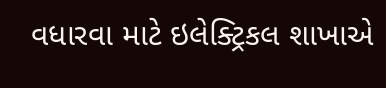વધારવા માટે ઇલેક્ટ્રિકલ શાખાએ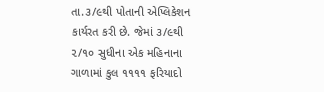તા.૩/૯થી પોતાની એપ્લિકેશન કાર્યરત કરી છે. જેમાં ૩/૯થી ૨/૧૦ સુધીના એક મહિનાના ગાળામાં કુલ ૧૧૧૧ ફરિયાદો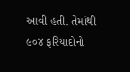આવી હતી. તેમાંથી ૯૦૪ ફરિયાદોનો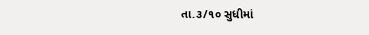તા.૩/૧૦ સુધીમાં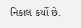નિકાલ કર્યો છે.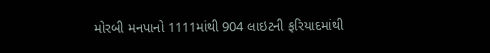મોરબી મનપાનો 1111માંથી 904 લાઇટની ફરિયાદમાંથી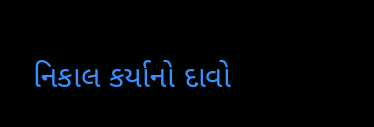નિકાલ કર્યાનો દાવો